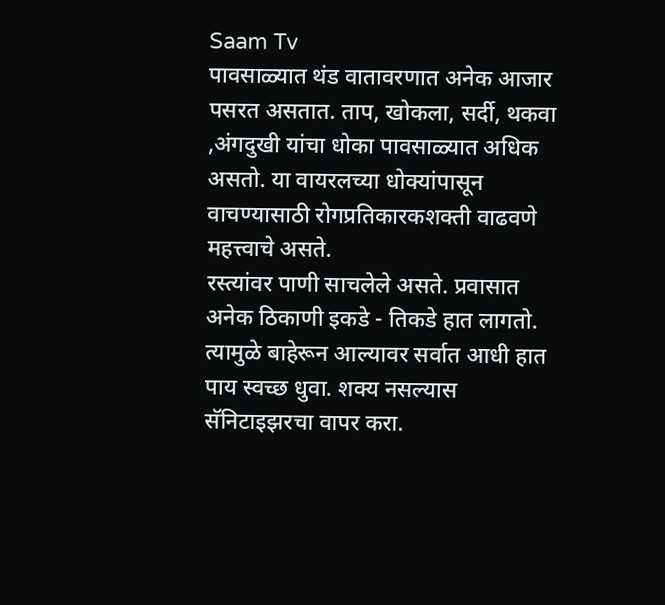Saam Tv
पावसाळ्यात थंड वातावरणात अनेक आजार पसरत असतात. ताप, खोकला, सर्दी, थकवा ,अंगदुखी यांचा धोका पावसाळ्यात अधिक असतो. या वायरलच्या धोक्यांपासून वाचण्यासाठी रोगप्रतिकारकशक्ती वाढवणे महत्त्वाचे असते.
रस्त्यांवर पाणी साचलेले असते. प्रवासात अनेक ठिकाणी इकडे - तिकडे हात लागतो. त्यामुळे बाहेरून आल्यावर सर्वात आधी हात पाय स्वच्छ धुवा. शक्य नसल्यास सॅनिटाइझरचा वापर करा.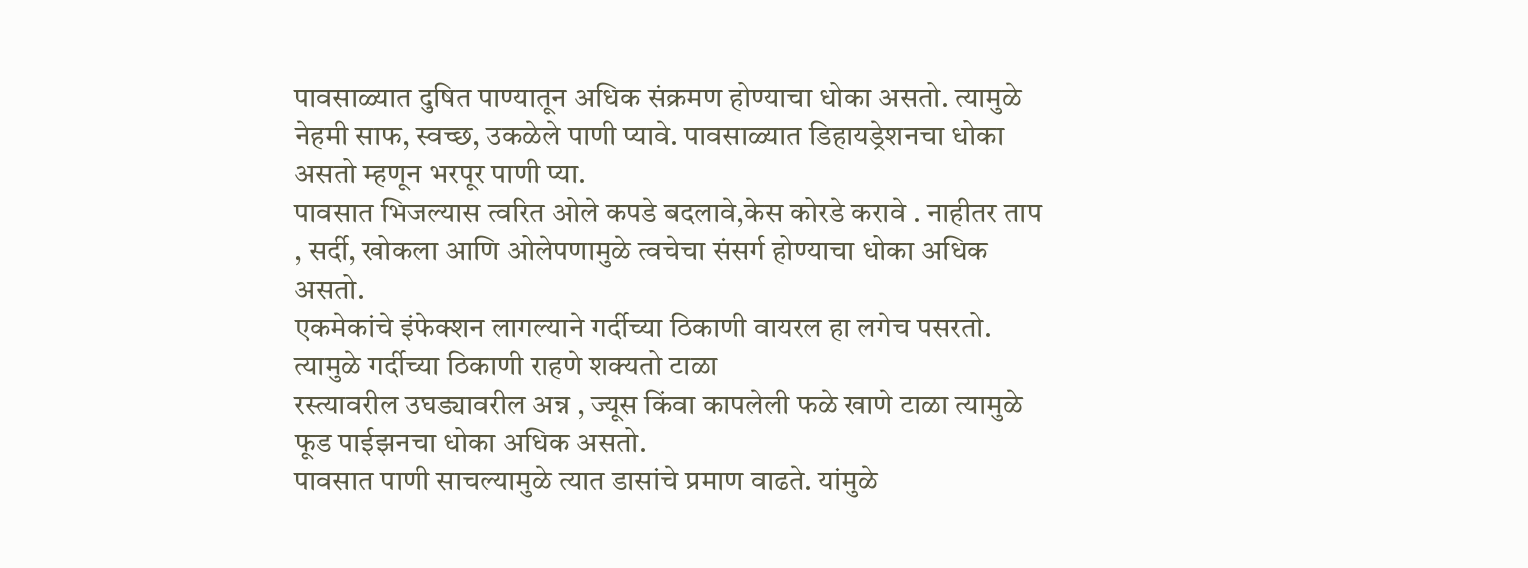पावसाळ्यात दुषित पाण्यातून अधिक संक्रमण होण्याचा धोका असतो. त्यामुळे नेहमी साफ, स्वच्छ, उकळेले पाणी प्यावे. पावसाळ्यात डिहायड्रेशनचा धोका असतो म्हणून भरपूर पाणी प्या.
पावसात भिजल्यास त्वरित ओले कपडे बदलावे,केस कोरडे करावे . नाहीतर ताप , सर्दी, खोकला आणि ओलेपणामुळे त्वचेचा संसर्ग होण्याचा धोका अधिक असतो.
एकमेकांचे इंफेक्शन लागल्याने गर्दीच्या ठिकाणी वायरल हा लगेच पसरतो. त्यामुळे गर्दीच्या ठिकाणी राहणे शक्यतो टाळा
रस्त्यावरील उघड्यावरील अन्न , ज्यूस किंवा कापलेली फळे खाणे टाळा त्यामुळे फूड पाईझनचा धोका अधिक असतो.
पावसात पाणी साचल्यामुळे त्यात डासांचे प्रमाण वाढते. यांमुळे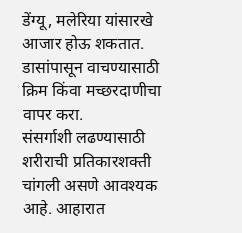डेंग्यू, मलेरिया यांसारखे आजार होऊ शकतात. डासांपासून वाचण्यासाठी क्रिम किंवा मच्छरदाणीचा वापर करा.
संसर्गाशी लढण्यासाठी शरीराची प्रतिकारशक्ती चांगली असणे आवश्यक आहे. आहारात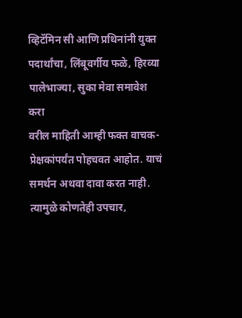व्हिटॅमिन सी आणि प्रथिनांनी युक्त पदार्थांचा, लिंबूवर्गीय फळे, हिरव्या पालेभाज्या, सुका मेवा समावेश करा
वरील माहिती आम्ही फक्त वाचक-प्रेक्षकांपर्यंत पोहचवत आहोत. याचं समर्थन अथवा दावा करत नाही. त्यामुळे कोणतेही उपचार,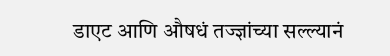डाएट आणि औषधं तज्ज्ञांच्या सल्ल्यानं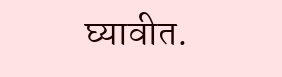घ्यावीत.